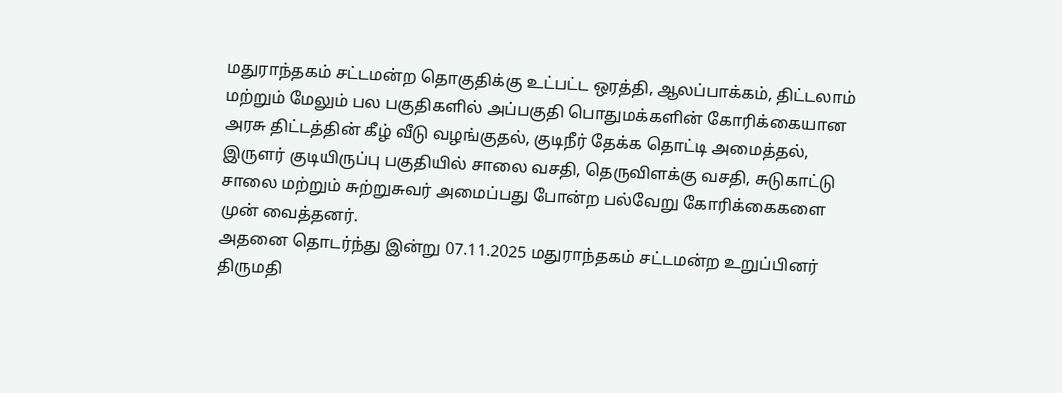மதுராந்தகம் சட்டமன்ற தொகுதிக்கு உட்பட்ட ஒரத்தி, ஆலப்பாக்கம், திட்டலாம் மற்றும் மேலும் பல பகுதிகளில் அப்பகுதி பொதுமக்களின் கோரிக்கையான அரசு திட்டத்தின் கீழ் வீடு வழங்குதல், குடிநீர் தேக்க தொட்டி அமைத்தல், இருளர் குடியிருப்பு பகுதியில் சாலை வசதி, தெருவிளக்கு வசதி, சுடுகாட்டு சாலை மற்றும் சுற்றுசுவர் அமைப்பது போன்ற பல்வேறு கோரிக்கைகளை முன் வைத்தனர்.
அதனை தொடர்ந்து இன்று 07.11.2025 மதுராந்தகம் சட்டமன்ற உறுப்பினர் திருமதி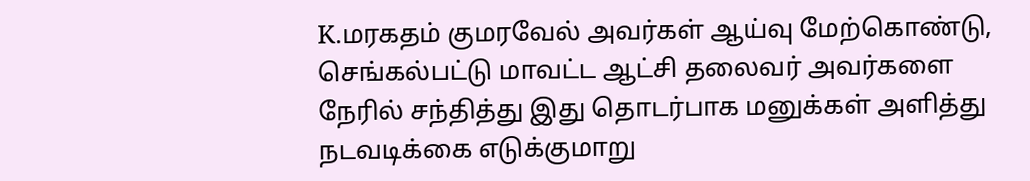K.மரகதம் குமரவேல் அவர்கள் ஆய்வு மேற்கொண்டு, செங்கல்பட்டு மாவட்ட ஆட்சி தலைவர் அவர்களை நேரில் சந்தித்து இது தொடர்பாக மனுக்கள் அளித்து நடவடிக்கை எடுக்குமாறு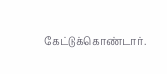கேட்டுக்கொண்டார்.